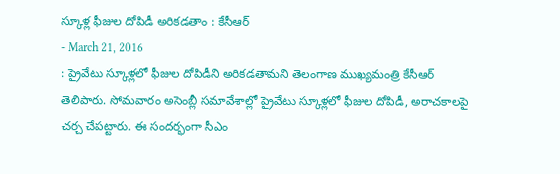స్కూళ్ల ఫీజుల దోపిడీ అరికడతాం : కేసీఆర్
- March 21, 2016
: ప్రైవేటు స్కూళ్లలో ఫీజుల దోపిడీని అరికడతామని తెలంగాణ ముఖ్యమంత్రి కేసీఆర్ తెలిపారు. సోమవారం అసెంబ్లీ సమావేశాల్లో ప్రైవేటు స్కూళ్లలో ఫీజుల దోపిడీ, అరాచకాలపై చర్చ చేపట్టారు. ఈ సందర్భంగా సీఎం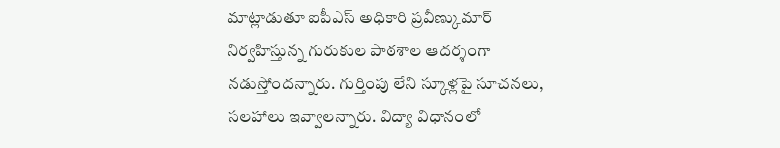మాట్లాడుతూ ఐపీఎస్ అధికారి ప్రవీణ్కుమార్ నిర్వహిస్తున్న గురుకుల పాఠశాల ఆదర్శంగా నడుస్తోందన్నారు. గుర్తింపు లేని స్కూళ్లపై సూచనలు, సలహాలు ఇవ్వాలన్నారు. విద్యా విధానంలో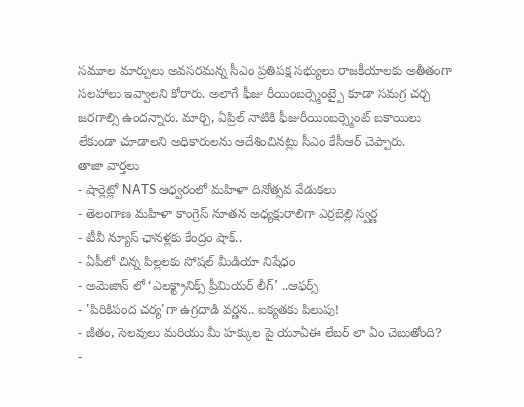సమూల మార్పులు అవసరమన్న సీఎం ప్రతిపక్ష సభ్యులు రాజకీయాలకు అతీతంగా సలహాలు ఇవ్వాలని కోరారు. అలాగే ఫీజు రీయింబర్స్మెంట్పై కూడా సమగ్ర చర్చ జరగాల్సి ఉందన్నారు. మార్చి, ఏప్రిల్ నాటికి ఫీజురీయింబర్స్మెంట్ బకాయిలు లేకుండా చూడాలని అధికారులను ఆదేశించినట్లు సీఎం కేసీఆర్ చెప్పారు.
తాజా వార్తలు
- షార్లెట్లో NATS ఆధ్వరంలో మహిళా దినోత్సవ వేడుకలు
- తెలంగాణ మహిళా కాంగ్రెస్ నూతన అధ్యక్షురాలిగా ఎర్రబెల్లి స్వర్ణ
- టీవీ న్యూస్ ఛానళ్లకు కేంద్రం షాక్..
- ఏపీలో చిన్న పిల్లలకు సోషల్ మీడియా నిషేధం
- అమెజాన్ లో ‘ఎలక్ట్రానిక్స్ ప్రీమియర్ లీగ్’ ..ఆఫర్స్
- 'పిరికిపంద చర్య'గా ఉగ్రదాడి వర్ణన.. ఐక్యతకు పిలుపు!
- జీతం, సెలవులు మరియు మీ హక్కుల పై యూఏఈ లేబర్ లా ఏం చెబుతోంది?
-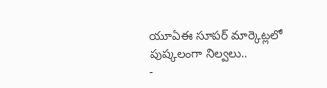యూఏఈ సూపర్ మార్కెట్లలో పుష్కలంగా నిల్వలు..
-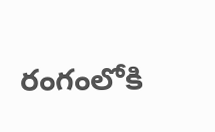రంగంలోకి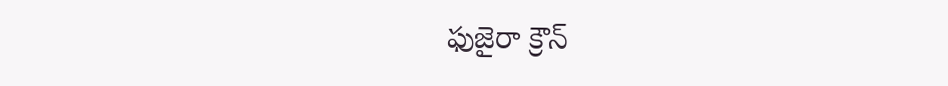ఫుజైరా క్రౌన్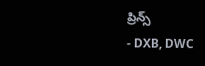ప్రిన్స్
- DXB, DWC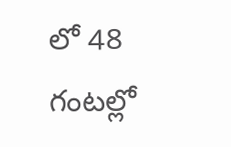లో 48 గంటల్లో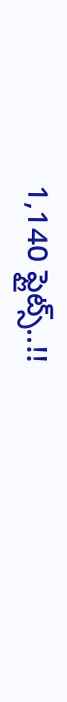1,140 ఫ్లైట్స్..!!